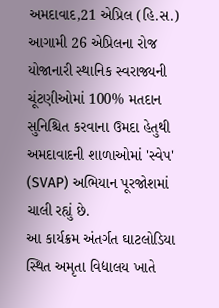અમદાવાદ,21 એપ્રિલ (હિ.સ.) આગામી 26 એપ્રિલના રોજ યોજાનારી સ્થાનિક સ્વરાજ્યની ચૂંટણીઓમાં 100% મતદાન સુનિશ્ચિત કરવાના ઉમદા હેતુથી અમદાવાદની શાળાઓમાં 'સ્વેપ' (SVAP) અભિયાન પૂરજોશમાં ચાલી રહ્યું છે.
આ કાર્યક્રમ અંતર્ગત ઘાટલોડિયા સ્થિત અમૃતા વિદ્યાલય ખાતે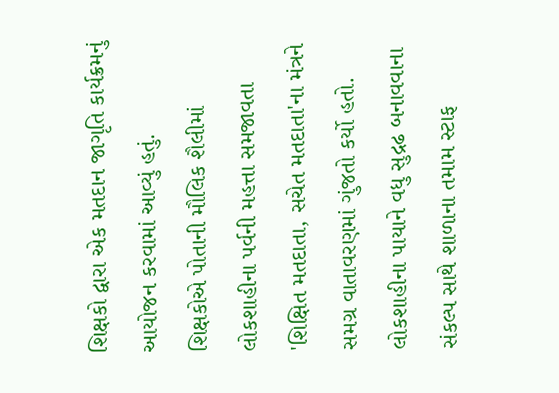શિક્ષકો દ્વારા એક મતદાન જાગૃતિ કાર્યક્રમનું આયોજન કરવામાં આવ્યું હતું.
શિક્ષકોએ પોતાની મૌલિક શૈલીમાં લોકશાહીના પર્વની મહત્તા સમજાવતા 'શિક્ષિત મતદાતા, સચેત મતદાતા'ના મંત્રને સમગ્ર વાતાવરણમાં ગુંજતો કર્યો હતો. લોકશાહીના પાયાને વધુ સુદ્રઢ બનાવવાના સંકલ્પ સાથે શાળાના તમામ સ્ટાફ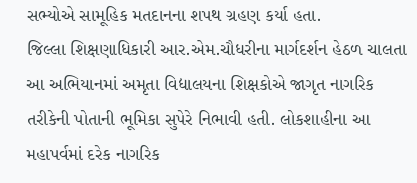સભ્યોએ સામૂહિક મતદાનના શપથ ગ્રહણ કર્યા હતા.
જિલ્લા શિક્ષણાધિકારી આર.એમ.ચૌધરીના માર્ગદર્શન હેઠળ ચાલતા આ અભિયાનમાં અમૃતા વિદ્યાલયના શિક્ષકોએ જાગૃત નાગરિક તરીકેની પોતાની ભૂમિકા સુપેરે નિભાવી હતી. લોકશાહીના આ મહાપર્વમાં દરેક નાગરિક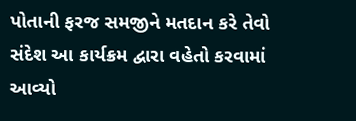પોતાની ફરજ સમજીને મતદાન કરે તેવો સંદેશ આ કાર્યક્રમ દ્વારા વહેતો કરવામાં આવ્યો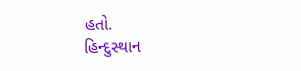હતો.
હિન્દુસ્થાન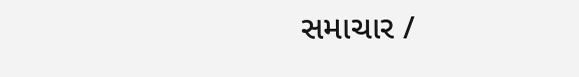સમાચાર /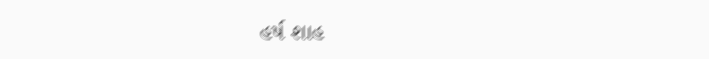હર્ષ શાહ